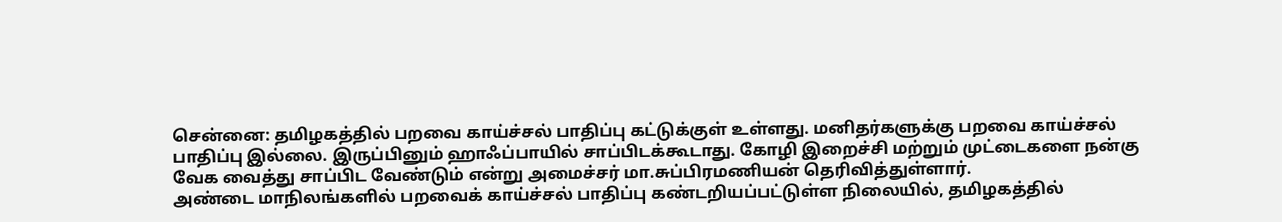சென்னை: தமிழகத்தில் பறவை காய்ச்சல் பாதிப்பு கட்டுக்குள் உள்ளது. மனிதர்களுக்கு பறவை காய்ச்சல் பாதிப்பு இல்லை. இருப்பினும் ஹாஃப்பாயில் சாப்பிடக்கூடாது. கோழி இறைச்சி மற்றும் முட்டைகளை நன்கு வேக வைத்து சாப்பிட வேண்டும் என்று அமைச்சர் மா.சுப்பிரமணியன் தெரிவித்துள்ளார்.
அண்டை மாநிலங்களில் பறவைக் காய்ச்சல் பாதிப்பு கண்டறியப்பட்டுள்ள நிலையில், தமிழகத்தில்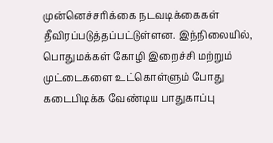முன்னெச்சரிக்கை நடவடிக்கைகள் தீவிரப்படுத்தப்பட்டுள்ளன. இந்நிலையில், பொதுமக்கள் கோழி இறைச்சி மற்றும் முட்டைகளை உட்கொள்ளும் போது கடைபிடிக்க வேண்டிய பாதுகாப்பு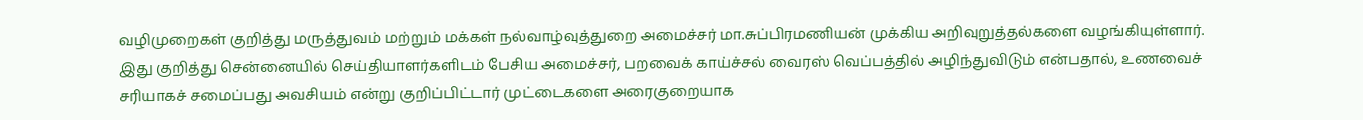வழிமுறைகள் குறித்து மருத்துவம் மற்றும் மக்கள் நல்வாழ்வுத்துறை அமைச்சர் மா.சுப்பிரமணியன் முக்கிய அறிவுறுத்தல்களை வழங்கியுள்ளார்.
இது குறித்து சென்னையில் செய்தியாளர்களிடம் பேசிய அமைச்சர், பறவைக் காய்ச்சல் வைரஸ் வெப்பத்தில் அழிந்துவிடும் என்பதால், உணவைச் சரியாகச் சமைப்பது அவசியம் என்று குறிப்பிட்டார் முட்டைகளை அரைகுறையாக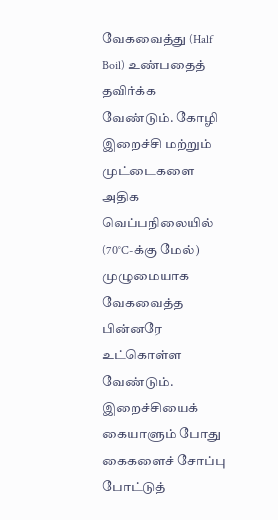வேகவைத்து (Half Boil) உண்பதைத் தவிர்க்க வேண்டும். கோழி இறைச்சி மற்றும் முட்டைகளை அதிக வெப்பநிலையில் (70°C-க்கு மேல்) முழுமையாக வேகவைத்த பின்னரே உட்கொள்ள வேண்டும். இறைச்சியைக் கையாளும் போது கைகளைச் சோப்பு போட்டுத்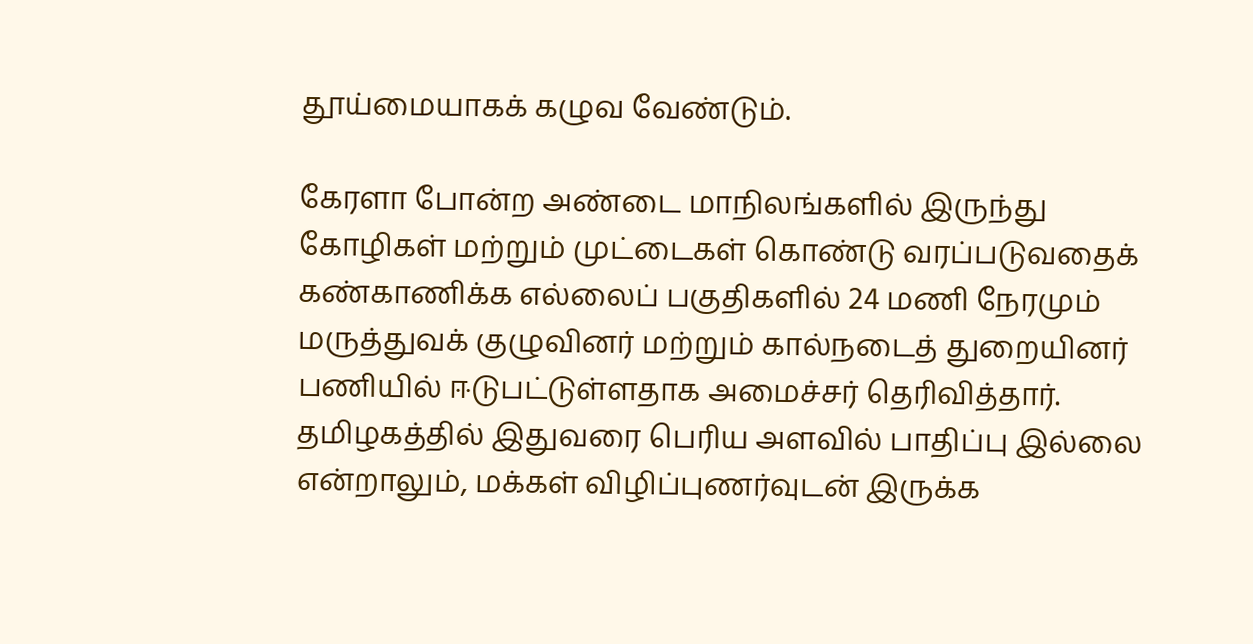தூய்மையாகக் கழுவ வேண்டும்.

கேரளா போன்ற அண்டை மாநிலங்களில் இருந்து கோழிகள் மற்றும் முட்டைகள் கொண்டு வரப்படுவதைக் கண்காணிக்க எல்லைப் பகுதிகளில் 24 மணி நேரமும் மருத்துவக் குழுவினர் மற்றும் கால்நடைத் துறையினர் பணியில் ஈடுபட்டுள்ளதாக அமைச்சர் தெரிவித்தார். தமிழகத்தில் இதுவரை பெரிய அளவில் பாதிப்பு இல்லை என்றாலும், மக்கள் விழிப்புணர்வுடன் இருக்க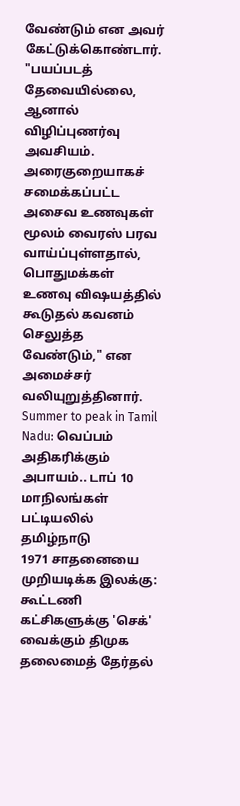வேண்டும் என அவர் கேட்டுக்கொண்டார்.
"பயப்படத் தேவையில்லை, ஆனால் விழிப்புணர்வு அவசியம். அரைகுறையாகச் சமைக்கப்பட்ட அசைவ உணவுகள் மூலம் வைரஸ் பரவ வாய்ப்புள்ளதால், பொதுமக்கள் உணவு விஷயத்தில் கூடுதல் கவனம் செலுத்த வேண்டும்," என அமைச்சர் வலியுறுத்தினார்.
Summer to peak in Tamil Nadu: வெப்பம் அதிகரிக்கும் அபாயம்.. டாப் 10 மாநிலங்கள் பட்டியலில் தமிழ்நாடு
1971 சாதனையை முறியடிக்க இலக்கு: கூட்டணி கட்சிகளுக்கு 'செக்' வைக்கும் திமுக
தலைமைத் தேர்தல்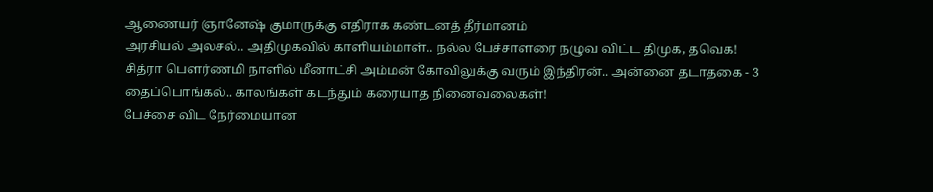ஆணையர் ஞானேஷ் குமாருக்கு எதிராக கண்டனத் தீர்மானம்
அரசியல் அலசல்.. அதிமுகவில் காளியம்மாள்.. நல்ல பேச்சாளரை நழுவ விட்ட திமுக, தவெக!
சித்ரா பௌர்ணமி நாளில் மீனாட்சி அம்மன் கோவிலுக்கு வரும் இந்திரன்.. அன்னை தடாதகை - 3
தைப்பொங்கல்.. காலங்கள் கடந்தும் கரையாத நினைவலைகள்!
பேச்சை விட நேர்மையான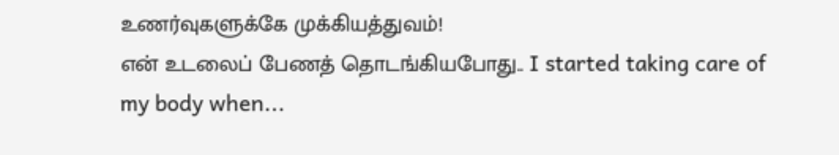உணர்வுகளுக்கே முக்கியத்துவம்!
என் உடலைப் பேணத் தொடங்கியபோது.. I started taking care of my body when...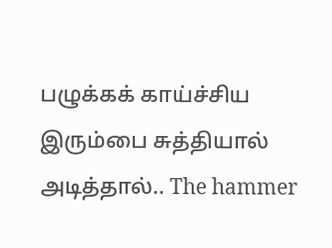பழுக்கக் காய்ச்சிய இரும்பை சுத்தியால் அடித்தால்.. The hammer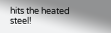hits the heated steel!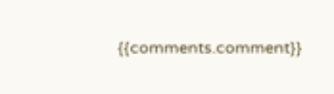{{comments.comment}}